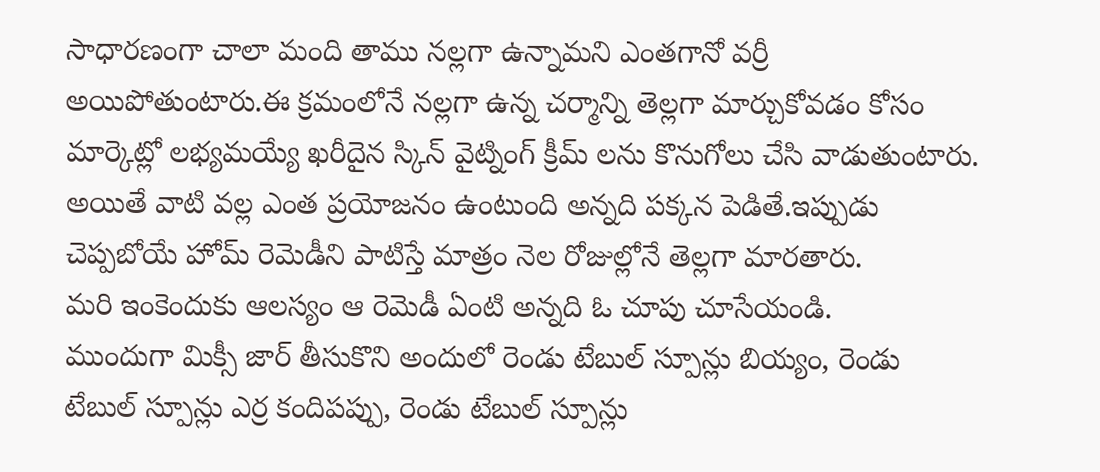సాధారణంగా చాలా మంది తాము నల్లగా ఉన్నామని ఎంతగానో వర్రీ అయిపోతుంటారు.ఈ క్రమంలోనే నల్లగా ఉన్న చర్మాన్ని తెల్లగా మార్చుకోవడం కోసం మార్కెట్లో లభ్యమయ్యే ఖరీదైన స్కిన్ వైట్నింగ్ క్రీమ్ లను కొనుగోలు చేసి వాడుతుంటారు.
అయితే వాటి వల్ల ఎంత ప్రయోజనం ఉంటుంది అన్నది పక్కన పెడితే.ఇప్పుడు చెప్పబోయే హోమ్ రెమెడీని పాటిస్తే మాత్రం నెల రోజుల్లోనే తెల్లగా మారతారు.
మరి ఇంకెందుకు ఆలస్యం ఆ రెమెడీ ఏంటి అన్నది ఓ చూపు చూసేయండి.
ముందుగా మిక్సీ జార్ తీసుకొని అందులో రెండు టేబుల్ స్పూన్లు బియ్యం, రెండు టేబుల్ స్పూన్లు ఎర్ర కందిపప్పు, రెండు టేబుల్ స్పూన్లు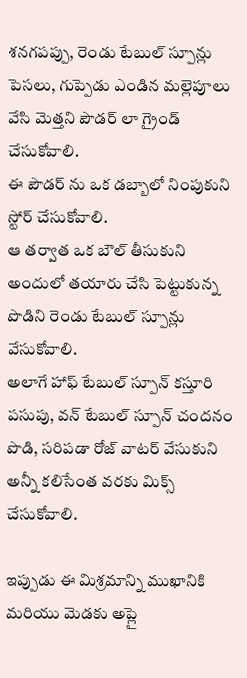శనగపప్పు, రెండు టేబుల్ స్పూన్లు పెసలు, గుప్పెడు ఎండిన మల్లెపూలు వేసి మెత్తని పౌడర్ లా గ్రైండ్ చేసుకోవాలి.
ఈ పౌడర్ ను ఒక డబ్బాలో నింపుకుని స్టోర్ చేసుకోవాలి.
ఆ తర్వాత ఒక బౌల్ తీసుకుని అందులో తయారు చేసి పెట్టుకున్న పొడిని రెండు టేబుల్ స్పూన్లు వేసుకోవాలి.
అలాగే హాఫ్ టేబుల్ స్పూన్ కస్తూరి పసుపు, వన్ టేబుల్ స్పూన్ చందనం పొడి, సరిపడా రోజ్ వాటర్ వేసుకుని అన్నీ కలిసేంత వరకు మిక్స్ చేసుకోవాలి.

ఇప్పుడు ఈ మిశ్రమాన్ని ముఖానికి మరియు మెడకు అప్లై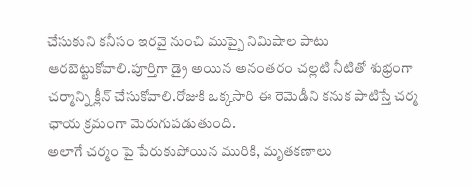చేసుకుని కనీసం ఇరవై నుంచి ముప్పై నిమిషాల పాటు ఆరబెట్టుకోవాలి.పూర్తిగా డ్రై అయిన అనంతరం చల్లటి నీటితో శుభ్రంగా చర్మాన్ని క్లీన్ చేసుకోవాలి.రోజుకి ఒక్కసారి ఈ రెమెడీని కనుక పాటిస్తే చర్మ ఛాయ క్రమంగా మెరుగుపడుతుంది.
అలాగే చర్మం పై పేరుకుపోయిన మురికి, మృతకణాలు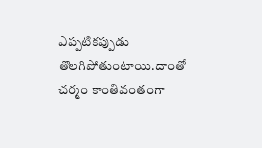ఎప్పటికప్పుడు తొలగిపోతుంటాయి.దాంతో చర్మం కాంతివంతంగా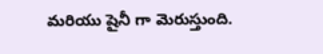మరియు షైనీ గా మెరుస్తుంది.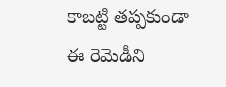కాబట్టి తప్పకుండా ఈ రెమెడీని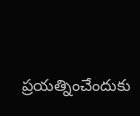ప్రయత్నించేందుకు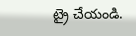ట్రై చేయండి.